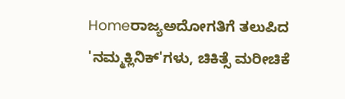Homeರಾಜ್ಯಅದೋಗತಿಗೆ ತಲುಪಿದ 'ನಮ್ಮಕ್ಲಿನಿಕ್‌'ಗಳು, ಚಿಕಿತ್ಸೆ ಮರೀಚಿಕೆ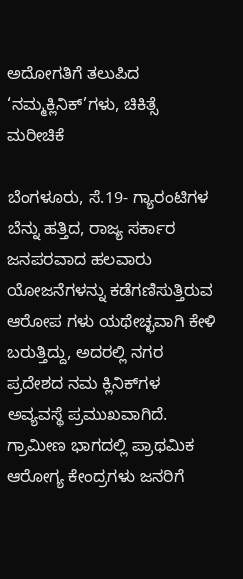ಅದೋಗತಿಗೆ ತಲುಪಿದ ‘ನಮ್ಮಕ್ಲಿನಿಕ್‌’ಗಳು, ಚಿಕಿತ್ಸೆ ಮರೀಚಿಕೆ

ಬೆಂಗಳೂರು, ಸೆ.19- ಗ್ಯಾರಂಟಿಗಳ ಬೆನ್ನು ಹತ್ತಿದ, ರಾಜ್ಯ ಸರ್ಕಾರ ಜನಪರವಾದ ಹಲವಾರು ಯೋಜನೆಗಳನ್ನು ಕಡೆಗಣಿಸುತ್ತಿರುವ ಆರೋಪ ಗಳು ಯಥೇಚ್ಛವಾಗಿ ಕೇಳಿ ಬರುತ್ತಿದ್ದು, ಅದರಲ್ಲಿ ನಗರ ಪ್ರದೇಶದ ನಮ ಕ್ಲಿನಿಕ್‌ಗಳ ಅವ್ಯವಸ್ಥೆ ಪ್ರಮುಖವಾಗಿದೆ. ಗ್ರಾಮೀಣ ಭಾಗದಲ್ಲಿ ಪ್ರಾಥಮಿಕ ಆರೋಗ್ಯ ಕೇಂದ್ರಗಳು ಜನರಿಗೆ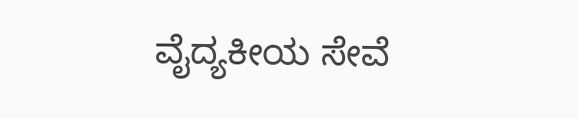ವೈದ್ಯಕೀಯ ಸೇವೆ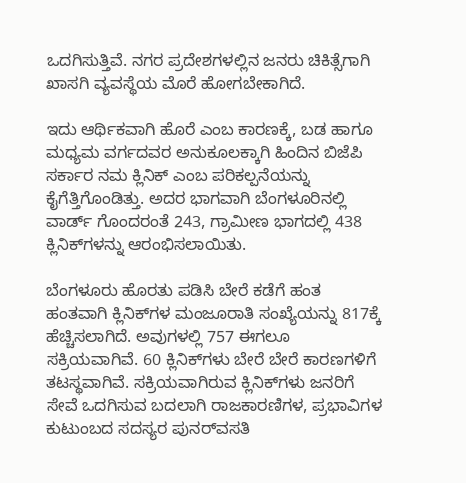ಒದಗಿಸುತ್ತಿವೆ. ನಗರ ಪ್ರದೇಶಗಳಲ್ಲಿನ ಜನರು ಚಿಕಿತ್ಸೆಗಾಗಿ ಖಾಸಗಿ ವ್ಯವಸ್ಥೆಯ ಮೊರೆ ಹೋಗಬೇಕಾಗಿದೆ.

ಇದು ಆರ್ಥಿಕವಾಗಿ ಹೊರೆ ಎಂಬ ಕಾರಣಕ್ಕೆ, ಬಡ ಹಾಗೂ ಮಧ್ಯಮ ವರ್ಗದವರ ಅನುಕೂಲಕ್ಕಾಗಿ ಹಿಂದಿನ ಬಿಜೆಪಿ ಸರ್ಕಾರ ನಮ ಕ್ಲಿನಿಕ್‌ ಎಂಬ ಪರಿಕಲ್ಪನೆಯನ್ನು ಕೈಗೆತ್ತಿಗೊಂಡಿತ್ತು. ಅದರ ಭಾಗವಾಗಿ ಬೆಂಗಳೂರಿನಲ್ಲಿ ವಾರ್ಡ್‌ ಗೊಂದರಂತೆ 243, ಗ್ರಾಮೀಣ ಭಾಗದಲ್ಲಿ 438 ಕ್ಲಿನಿಕ್‌ಗಳನ್ನು ಆರಂಭಿಸಲಾಯಿತು.

ಬೆಂಗಳೂರು ಹೊರತು ಪಡಿಸಿ ಬೇರೆ ಕಡೆಗೆ ಹಂತ ಹಂತವಾಗಿ ಕ್ಲಿನಿಕ್‌ಗಳ ಮಂಜೂರಾತಿ ಸಂಖ್ಯೆಯನ್ನು 817ಕ್ಕೆ ಹೆಚ್ಚಿಸಲಾಗಿದೆ. ಅವುಗಳಲ್ಲಿ 757 ಈಗಲೂ ಸಕ್ರಿಯವಾಗಿವೆ. 60 ಕ್ಲಿನಿಕ್‌ಗಳು ಬೇರೆ ಬೇರೆ ಕಾರಣಗಳಿಗೆ ತಟಸ್ಥವಾಗಿವೆ. ಸಕ್ರಿಯವಾಗಿರುವ ಕ್ಲಿನಿಕ್‌ಗಳು ಜನರಿಗೆ ಸೇವೆ ಒದಗಿಸುವ ಬದಲಾಗಿ ರಾಜಕಾರಣಿಗಳ, ಪ್ರಭಾವಿಗಳ ಕುಟುಂಬದ ಸದಸ್ಯರ ಪುನರ್‌ವಸತಿ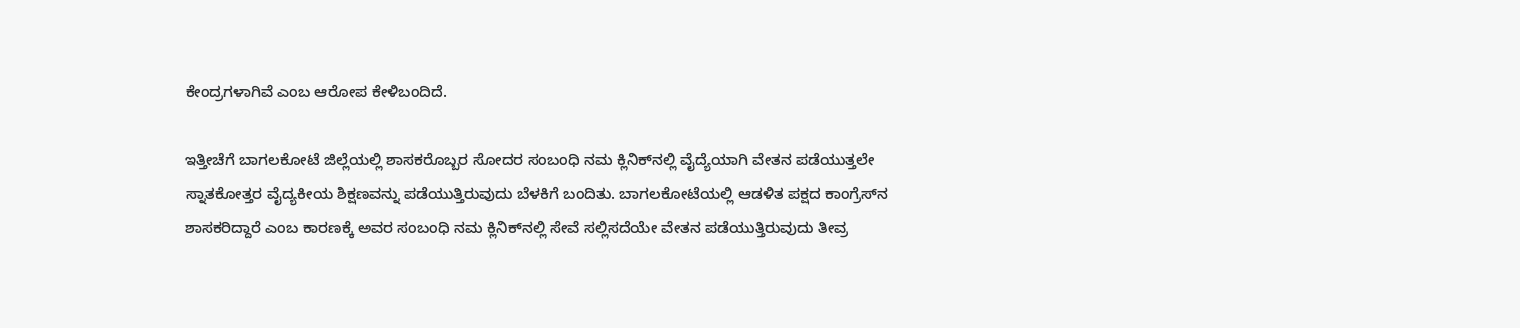ಕೇಂದ್ರಗಳಾಗಿವೆ ಎಂಬ ಆರೋಪ ಕೇಳಿಬಂದಿದೆ.

ಇತ್ತೀಚೆಗೆ ಬಾಗಲಕೋಟೆ ಜಿಲ್ಲೆಯಲ್ಲಿ ಶಾಸಕರೊಬ್ಬರ ಸೋದರ ಸಂಬಂಧಿ ನಮ ಕ್ಲಿನಿಕ್‌ನಲ್ಲಿ ವೈದ್ಯೆಯಾಗಿ ವೇತನ ಪಡೆಯುತ್ತಲೇ ಸ್ನಾತಕೋತ್ತರ ವೈದ್ಯಕೀಯ ಶಿಕ್ಷಣವನ್ನು ಪಡೆಯುತ್ತಿರುವುದು ಬೆಳಕಿಗೆ ಬಂದಿತು. ಬಾಗಲಕೋಟೆಯಲ್ಲಿ ಆಡಳಿತ ಪಕ್ಷದ ಕಾಂಗ್ರೆಸ್‌‍ನ ಶಾಸಕರಿದ್ದಾರೆ ಎಂಬ ಕಾರಣಕ್ಕೆ ಅವರ ಸಂಬಂಧಿ ನಮ ಕ್ಲಿನಿಕ್‌ನಲ್ಲಿ ಸೇವೆ ಸಲ್ಲಿಸದೆಯೇ ವೇತನ ಪಡೆಯುತ್ತಿರುವುದು ತೀವ್ರ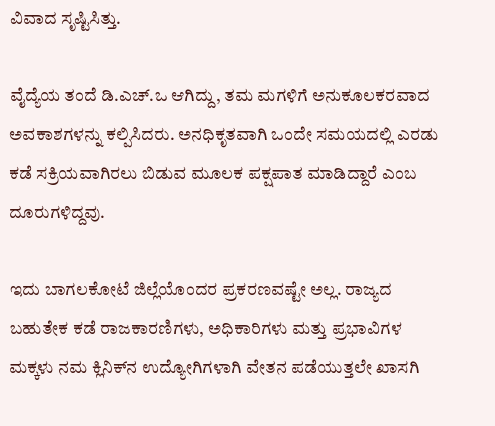ವಿವಾದ ಸೃಷ್ಟಿಸಿತ್ತು.

ವೈದ್ಯೆಯ ತಂದೆ ಡಿ.ಎಚ್‌.ಒ ಆಗಿದ್ದು, ತಮ ಮಗಳಿಗೆ ಅನುಕೂಲಕರವಾದ ಅವಕಾಶಗಳನ್ನು ಕಲ್ಪಿಸಿದರು. ಅನಧಿಕೃತವಾಗಿ ಒಂದೇ ಸಮಯದಲ್ಲಿ ಎರಡು ಕಡೆ ಸಕ್ರಿಯವಾಗಿರಲು ಬಿಡುವ ಮೂಲಕ ಪಕ್ಷಪಾತ ಮಾಡಿದ್ದಾರೆ ಎಂಬ ದೂರುಗಳಿದ್ದವು.

ಇದು ಬಾಗಲಕೋಟೆ ಜಿಲ್ಲೆಯೊಂದರ ಪ್ರಕರಣವಷ್ಟೇ ಅಲ್ಲ. ರಾಜ್ಯದ ಬಹುತೇಕ ಕಡೆ ರಾಜಕಾರಣಿಗಳು, ಅಧಿಕಾರಿಗಳು ಮತ್ತು ಪ್ರಭಾವಿಗಳ ಮಕ್ಕಳು ನಮ ಕ್ಲಿನಿಕ್‌ನ ಉದ್ಯೋಗಿಗಳಾಗಿ ವೇತನ ಪಡೆಯುತ್ತಲೇ ಖಾಸಗಿ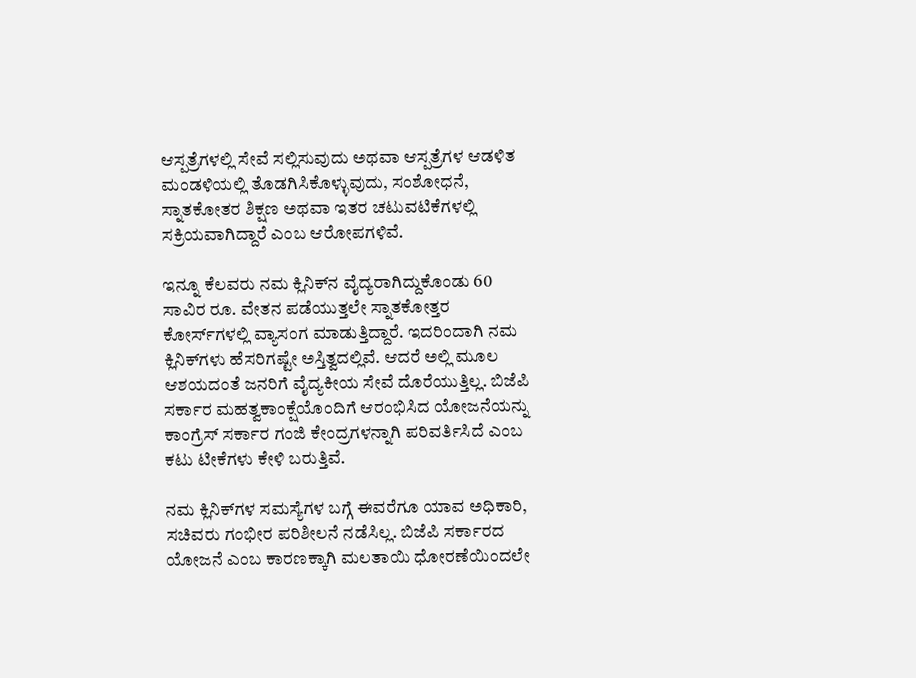ಆಸ್ಪತ್ರೆಗಳಲ್ಲಿ ಸೇವೆ ಸಲ್ಲಿಸುವುದು ಅಥವಾ ಆಸ್ಪತ್ರೆಗಳ ಆಡಳಿತ ಮಂಡಳಿಯಲ್ಲಿ ತೊಡಗಿಸಿಕೊಳ್ಳುವುದು, ಸಂಶೋಧನೆ, ಸ್ನಾತಕೋತರ ಶಿಕ್ಷಣ ಅಥವಾ ಇತರ ಚಟುವಟಿಕೆಗಳಲ್ಲಿ ಸಕ್ರಿಯವಾಗಿದ್ದಾರೆ ಎಂಬ ಆರೋಪಗಳಿವೆ.

ಇನ್ನೂ ಕೆಲವರು ನಮ ಕ್ಲಿನಿಕ್‌ನ ವೈದ್ಯರಾಗಿದ್ದುಕೊಂಡು 60 ಸಾವಿರ ರೂ. ವೇತನ ಪಡೆಯುತ್ತಲೇ ಸ್ನಾತಕೋತ್ತರ ಕೋರ್ಸ್‌ಗಳಲ್ಲಿ ವ್ಯಾಸಂಗ ಮಾಡುತ್ತಿದ್ದಾರೆ. ಇದರಿಂದಾಗಿ ನಮ ಕ್ಲಿನಿಕ್‌ಗಳು ಹೆಸರಿಗಷ್ಟೇ ಅಸ್ತಿತ್ವದಲ್ಲಿವೆ. ಆದರೆ ಅಲ್ಲಿ ಮೂಲ ಆಶಯದಂತೆ ಜನರಿಗೆ ವೈದ್ಯಕೀಯ ಸೇವೆ ದೊರೆಯುತ್ತಿಲ್ಲ. ಬಿಜೆಪಿ ಸರ್ಕಾರ ಮಹತ್ವಕಾಂಕ್ಷೆಯೊಂದಿಗೆ ಆರಂಭಿಸಿದ ಯೋಜನೆಯನ್ನು ಕಾಂಗ್ರೆಸ್‌‍ ಸರ್ಕಾರ ಗಂಜಿ ಕೇಂದ್ರಗಳನ್ನಾಗಿ ಪರಿವರ್ತಿಸಿದೆ ಎಂಬ ಕಟು ಟೀಕೆಗಳು ಕೇಳಿ ಬರುತ್ತಿವೆ.

ನಮ ಕ್ಲಿನಿಕ್‌ಗಳ ಸಮಸ್ಯೆಗಳ ಬಗ್ಗೆ ಈವರೆಗೂ ಯಾವ ಅಧಿಕಾರಿ, ಸಚಿವರು ಗಂಭೀರ ಪರಿಶೀಲನೆ ನಡೆಸಿಲ್ಲ. ಬಿಜೆಪಿ ಸರ್ಕಾರದ ಯೋಜನೆ ಎಂಬ ಕಾರಣಕ್ಕಾಗಿ ಮಲತಾಯಿ ಧೋರಣೆಯಿಂದಲೇ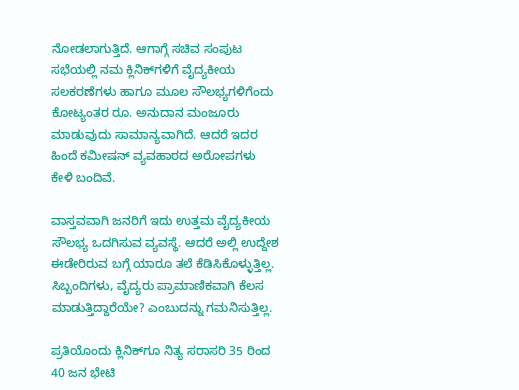ನೋಡಲಾಗುತ್ತಿದೆ. ಆಗಾಗ್ಗೆ ಸಚಿವ ಸಂಪುಟ ಸಭೆಯಲ್ಲಿ ನಮ ಕ್ಲಿನಿಕ್‌ಗಳಿಗೆ ವೈದ್ಯಕೀಯ ಸಲಕರಣೆಗಳು ಹಾಗೂ ಮೂಲ ಸೌಲಭ್ಯಗಳಿಗೆಂದು ಕೋಟ್ಯಂತರ ರೂ. ಅನುದಾನ ಮಂಜೂರು ಮಾಡುವುದು ಸಾಮಾನ್ಯವಾಗಿದೆ. ಆದರೆ ಇದರ ಹಿಂದೆ ಕಮೀಷನ್‌ ವ್ಯವಹಾರದ ಅರೋಪಗಳು ಕೇಳಿ ಬಂದಿವೆ.

ವಾಸ್ತವವಾಗಿ ಜನರಿಗೆ ಇದು ಉತ್ತಮ ವೈದ್ಯಕೀಯ ಸೌಲಭ್ಯ ಒದಗಿಸುವ ವ್ಯವಸ್ಥೆ. ಆದರೆ ಅಲ್ಲಿ ಉದ್ದೇಶ ಈಡೇರಿರುವ ಬಗ್ಗೆ ಯಾರೂ ತಲೆ ಕೆಡಿಸಿಕೊಳ್ಳುತ್ತಿಲ್ಲ. ಸಿಬ್ಬಂದಿಗಳು, ವೈದ್ಯರು ಪ್ರಾಮಾಣಿಕವಾಗಿ ಕೆಲಸ ಮಾಡುತ್ತಿದ್ದಾರೆಯೇ? ಎಂಬುದನ್ನು ಗಮನಿಸುತ್ತಿಲ್ಲ.

ಪ್ರತಿಯೊಂದು ಕ್ಲಿನಿಕ್‌ಗೂ ನಿತ್ಯ ಸರಾಸರಿ 35 ರಿಂದ 40 ಜನ ಭೇಟಿ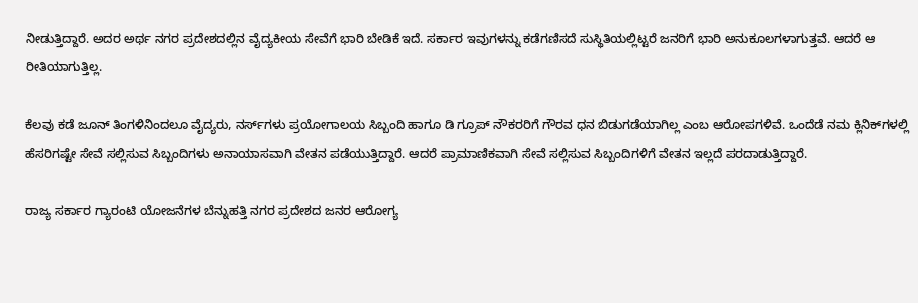ನೀಡುತ್ತಿದ್ದಾರೆ. ಅದರ ಅರ್ಥ ನಗರ ಪ್ರದೇಶದಲ್ಲಿನ ವೈದ್ಯಕೀಯ ಸೇವೆಗೆ ಭಾರಿ ಬೇಡಿಕೆ ಇದೆ. ಸರ್ಕಾರ ಇವುಗಳನ್ನು ಕಡೆಗಣಿಸದೆ ಸುಸ್ಥಿತಿಯಲ್ಲಿಟ್ಟರೆ ಜನರಿಗೆ ಭಾರಿ ಅನುಕೂಲಗಳಾಗುತ್ತವೆ. ಆದರೆ ಆ ರೀತಿಯಾಗುತ್ತಿಲ್ಲ.

ಕೆಲವು ಕಡೆ ಜೂನ್‌ ತಿಂಗಳಿನಿಂದಲೂ ವೈದ್ಯರು, ನರ್ಸ್‌ಗಳು ಪ್ರಯೋಗಾಲಯ ಸಿಬ್ಬಂದಿ ಹಾಗೂ ಡಿ ಗ್ರೂಪ್‌ ನೌಕರರಿಗೆ ಗೌರವ ಧನ ಬಿಡುಗಡೆಯಾಗಿಲ್ಲ ಎಂಬ ಆರೋಪಗಳಿವೆ. ಒಂದೆಡೆ ನಮ ಕ್ಲಿನಿಕ್‌ಗಳಲ್ಲಿ ಹೆಸರಿಗಷ್ಟೇ ಸೇವೆ ಸಲ್ಲಿಸುವ ಸಿಬ್ಬಂದಿಗಳು ಅನಾಯಾಸವಾಗಿ ವೇತನ ಪಡೆಯುತ್ತಿದ್ದಾರೆ. ಆದರೆ ಪ್ರಾಮಾಣಿಕವಾಗಿ ಸೇವೆ ಸಲ್ಲಿಸುವ ಸಿಬ್ಬಂದಿಗಳಿಗೆ ವೇತನ ಇಲ್ಲದೆ ಪರದಾಡುತ್ತಿದ್ದಾರೆ.

ರಾಜ್ಯ ಸರ್ಕಾರ ಗ್ಯಾರಂಟಿ ಯೋಜನೆಗಳ ಬೆನ್ನುಹತ್ತಿ ನಗರ ಪ್ರದೇಶದ ಜನರ ಆರೋಗ್ಯ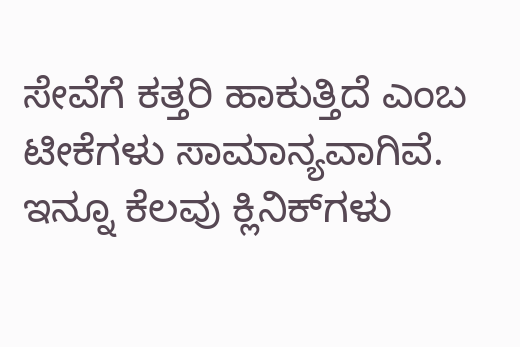ಸೇವೆಗೆ ಕತ್ತರಿ ಹಾಕುತ್ತಿದೆ ಎಂಬ ಟೀಕೆಗಳು ಸಾಮಾನ್ಯವಾಗಿವೆ. ಇನ್ನೂ ಕೆಲವು ಕ್ಲಿನಿಕ್‌ಗಳು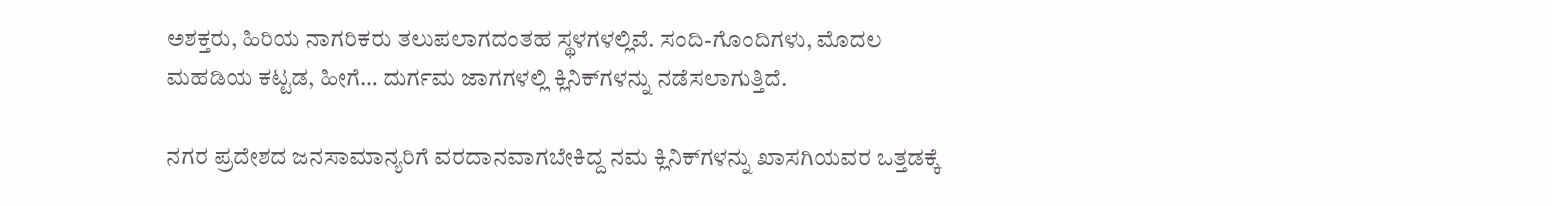ಅಶಕ್ತರು, ಹಿರಿಯ ನಾಗರಿಕರು ತಲುಪಲಾಗದಂತಹ ಸ್ಥಳಗಳಲ್ಲಿವೆ. ಸಂದಿ-ಗೊಂದಿಗಳು, ಮೊದಲ ಮಹಡಿಯ ಕಟ್ಟಡ, ಹೀಗೆ… ದುರ್ಗಮ ಜಾಗಗಳಲ್ಲಿ ಕ್ಲಿನಿಕ್‌ಗಳನ್ನು ನಡೆಸಲಾಗುತ್ತಿದೆ.

ನಗರ ಪ್ರದೇಶದ ಜನಸಾಮಾನ್ಯರಿಗೆ ವರದಾನವಾಗಬೇಕಿದ್ದ ನಮ ಕ್ಲಿನಿಕ್‌ಗಳನ್ನು ಖಾಸಗಿಯವರ ಒತ್ತಡಕ್ಕೆ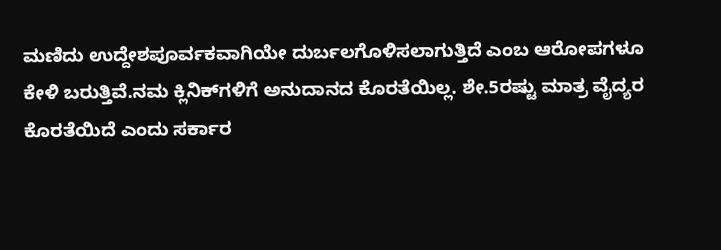ಮಣಿದು ಉದ್ದೇಶಪೂರ್ವಕವಾಗಿಯೇ ದುರ್ಬಲಗೊಳಿಸಲಾಗುತ್ತಿದೆ ಎಂಬ ಆರೋಪಗಳೂ ಕೇಳಿ ಬರುತ್ತಿವೆ.ನಮ ಕ್ಲಿನಿಕ್‌ಗಳಿಗೆ ಅನುದಾನದ ಕೊರತೆಯಿಲ್ಲ. ಶೇ.5ರಷ್ಟು ಮಾತ್ರ ವೈದ್ಯರ ಕೊರತೆಯಿದೆ ಎಂದು ಸರ್ಕಾರ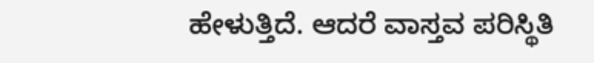ಹೇಳುತ್ತಿದೆ. ಆದರೆ ವಾಸ್ತವ ಪರಿಸ್ಥಿತಿ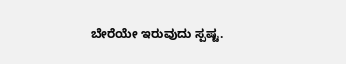ಬೇರೆಯೇ ಇರುವುದು ಸ್ಪಷ್ಟ.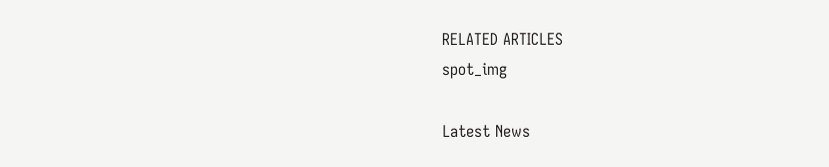RELATED ARTICLES
spot_img

Latest News